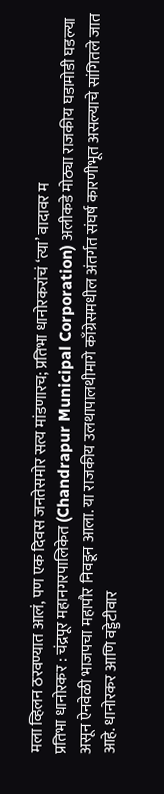मला व्हिलन ठरवण्यात आलं, पण एक दिवस जनतेसमोर सत्य मांडणारच; प्रतिभा धानोरकरांचं ‘त्या’ वादावर म
प्रतिभा धानोरकर : चंद्रपूर महानगरपालिकेत (Chandrapur Municipal Corporation) अलीकडे मोठ्या राजकीय घडामोडी घडल्या असून ऐनवेळी भाजपचा महापौर निवडून आला. या राजकीय उलथापालथीमागे काँग्रेसमधील अंतर्गत संघर्ष कारणीभूत असल्याचे सांगितले जात आहे. धानोरकर आणि वड्डेटीवार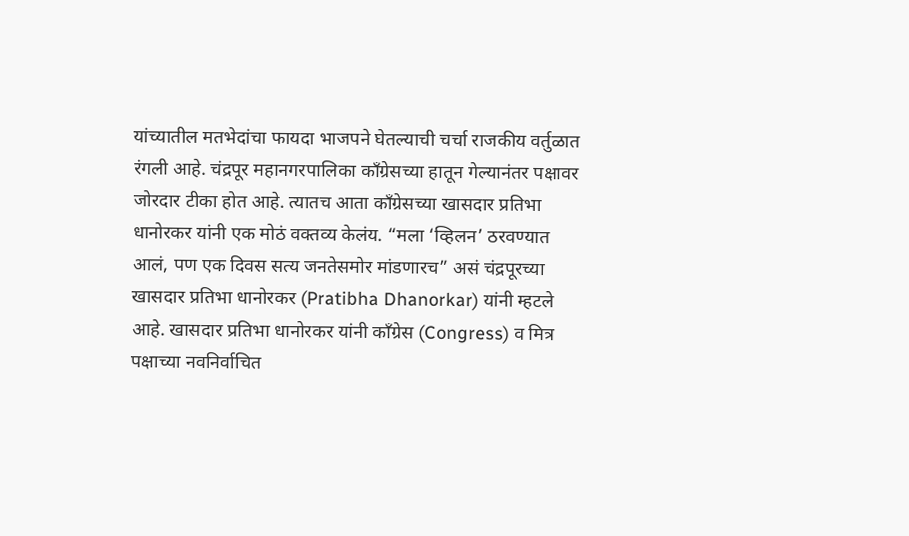यांच्यातील मतभेदांचा फायदा भाजपने घेतल्याची चर्चा राजकीय वर्तुळात रंगली आहे. चंद्रपूर महानगरपालिका काँग्रेसच्या हातून गेल्यानंतर पक्षावर जोरदार टीका होत आहे. त्यातच आता काँग्रेसच्या खासदार प्रतिभा धानोरकर यांनी एक मोठं वक्तव्य केलंय. “मला ‘व्हिलन’ ठरवण्यात आलं, पण एक दिवस सत्य जनतेसमोर मांडणारच” असं चंद्रपूरच्या खासदार प्रतिभा धानोरकर (Pratibha Dhanorkar) यांनी म्हटले आहे. खासदार प्रतिभा धानोरकर यांनी काँग्रेस (Congress) व मित्र पक्षाच्या नवनिर्वाचित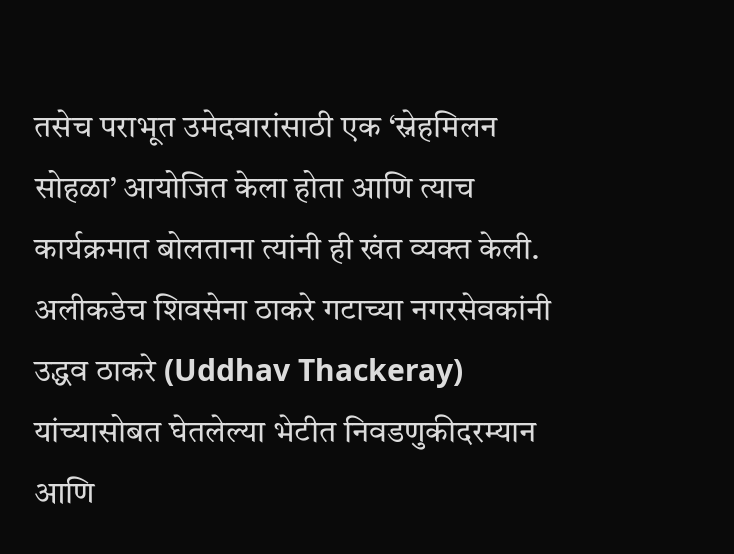तसेच पराभूत उमेदवारांसाठी एक ‘स्नेहमिलन सोहळा’ आयोजित केला होता आणि त्याच कार्यक्रमात बोलताना त्यांनी ही खंत व्यक्त केली.
अलीकडेच शिवसेना ठाकरे गटाच्या नगरसेवकांनी उद्धव ठाकरे (Uddhav Thackeray) यांच्यासोबत घेतलेल्या भेटीत निवडणुकीदरम्यान आणि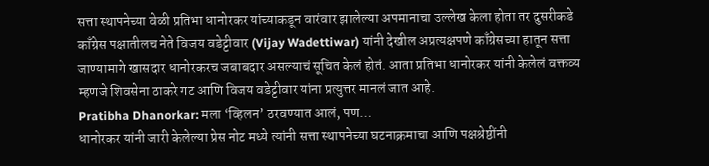सत्ता स्थापनेच्या वेळी प्रतिभा धानोरकर यांच्याकडून वारंवार झालेल्या अपमानाचा उल्लेख केला होता तर दुसरीकडे काँग्रेस पक्षातीलच नेते विजय वडेट्टीवार (Vijay Wadettiwar) यांनी देखील अप्रत्यक्षपणे काँग्रेसच्या हातून सत्ता जाण्यामागे खासदार धानोरकरच जबाबदार असल्याचं सूचित केलं होतं. आता प्रतिभा धानोरकर यांनी केलेलं वक्तव्य म्हणजे शिवसेना ठाकरे गट आणि विजय वडेट्टीवार यांना प्रत्युत्तर मानलं जात आहे.
Pratibha Dhanorkar: मला ‘व्हिलन’ ठरवण्यात आलं, पण…
धानोरकर यांनी जारी केलेल्या प्रेस नोट मध्ये त्यांनी सत्ता स्थापनेच्या घटनाक्रमाचा आणि पक्षश्रेष्ठींनी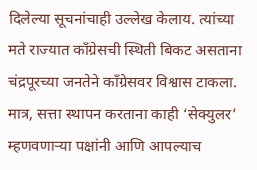दिलेल्या सूचनांचाही उल्लेख केलाय. त्यांच्या मते राज्यात काँग्रेसची स्थिती बिकट असताना चंद्रपूरच्या जनतेने काँग्रेसवर विश्वास टाकला. मात्र, सत्ता स्थापन करताना काही ‘सेक्युलर’ म्हणवणाऱ्या पक्षांनी आणि आपल्याच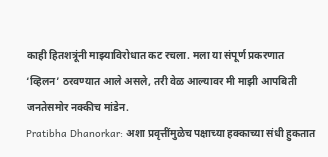काही हितशत्रूंनी माझ्याविरोधात कट रचला. मला या संपूर्ण प्रकरणात ‘व्हिलन’ ठरवण्यात आले असले, तरी वेळ आल्यावर मी माझी आपबिती जनतेसमोर नक्कीच मांडेन.
Pratibha Dhanorkar: अशा प्रवृत्तींमुळेच पक्षाच्या हक्काच्या संधी हुकतात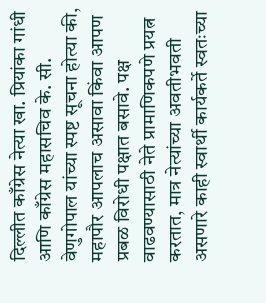दिल्लीत काँग्रेस नेत्या खा. प्रियांका गांधी आणि काँग्रेस महासचिव के. सी. वेणुगोपाल यांच्या स्पष्ट सूचना होत्या की, महापौर आपलाच असावा किंवा आपण प्रबळ विरोधी पक्षात बसावे. पक्ष वाढवण्यासाठी नेते प्रामाणिकपणे प्रयत्न करतात, मात्र नेत्यांच्या अवतीभवती असणारे काही स्वार्थी कार्यकर्ते स्वतःच्या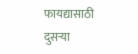फायद्यासाठी दुसऱ्या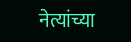नेत्यांच्या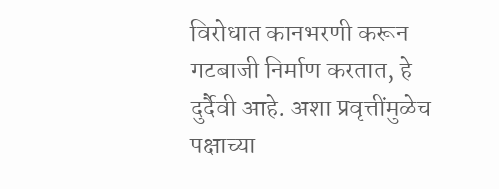विरोधात कानभरणी करून गटबाजी निर्माण करतात, हे दुर्दैवी आहे. अशा प्रवृत्तींमुळेच पक्षाच्या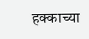हक्काच्या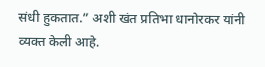संधी हुकतात.” अशी खंत प्रतिभा धानोरकर यांनी व्यक्त केली आहे.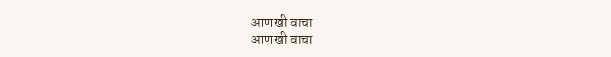आणखी वाचा
आणखी वाचा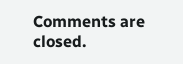Comments are closed.